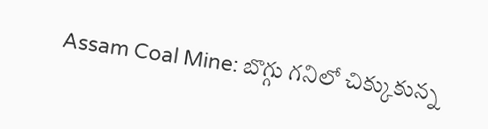Assam Coal Mine: బొగ్గు గనిలో చిక్కుకున్న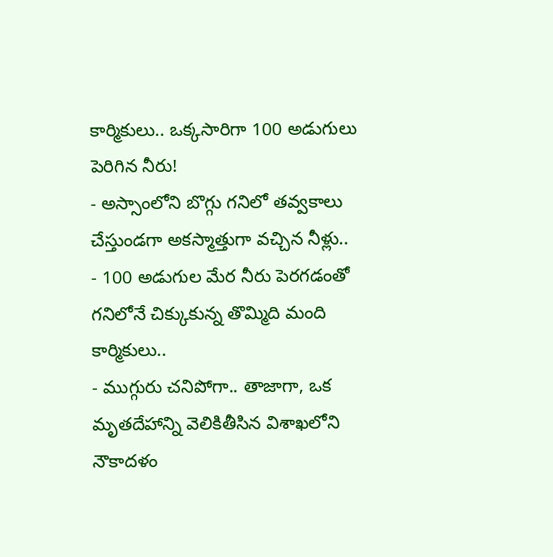కార్మికులు.. ఒక్కసారిగా 100 అడుగులు పెరిగిన నీరు!
- అస్సాంలోని బొగ్గు గనిలో తవ్వకాలు చేస్తుండగా అకస్మాత్తుగా వచ్చిన నీళ్లు..
- 100 అడుగుల మేర నీరు పెరగడంతో గనిలోనే చిక్కుకున్న తొమ్మిది మంది కార్మికులు..
- ముగ్గురు చనిపోగా.. తాజాగా, ఒక మృతదేహాన్ని వెలికితీసిన విశాఖలోని నౌకాదళం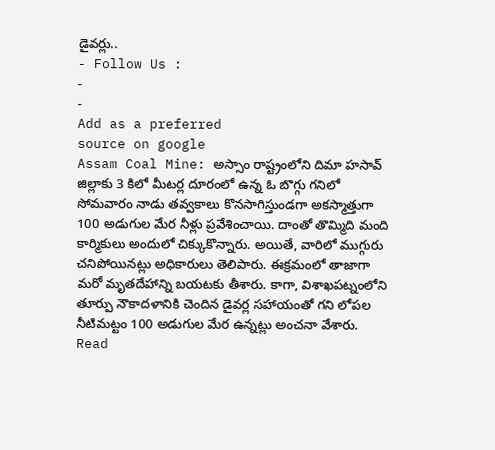డైవర్లు..
- Follow Us :
-
-
Add as a preferred
source on google
Assam Coal Mine: అస్సాం రాష్ట్రంలోని దిమా హసావ్ జిల్లాకు 3 కిలో మీటర్ల దూరంలో ఉన్న ఓ బొగ్గు గనిలో సోమవారం నాడు తవ్వకాలు కొనసాగిస్తుండగా అకస్మాత్తుగా 100 అడుగుల మేర నీళ్లు ప్రవేశించాయి. దాంతో తొమ్మిది మంది కార్మికులు అందులో చిక్కుకొన్నారు. అయితే, వారిలో ముగ్గురు చనిపోయినట్లు అధికారులు తెలిపారు. ఈక్రమంలో తాజాగా మరో మృతదేహాన్ని బయటకు తీశారు. కాగా, విశాఖపట్నంలోని తూర్పు నౌకాదళానికి చెందిన డైవర్ల సహాయంతో గని లోపల నీటిమట్టం 100 అడుగుల మేర ఉన్నట్లు అంచనా వేశారు.
Read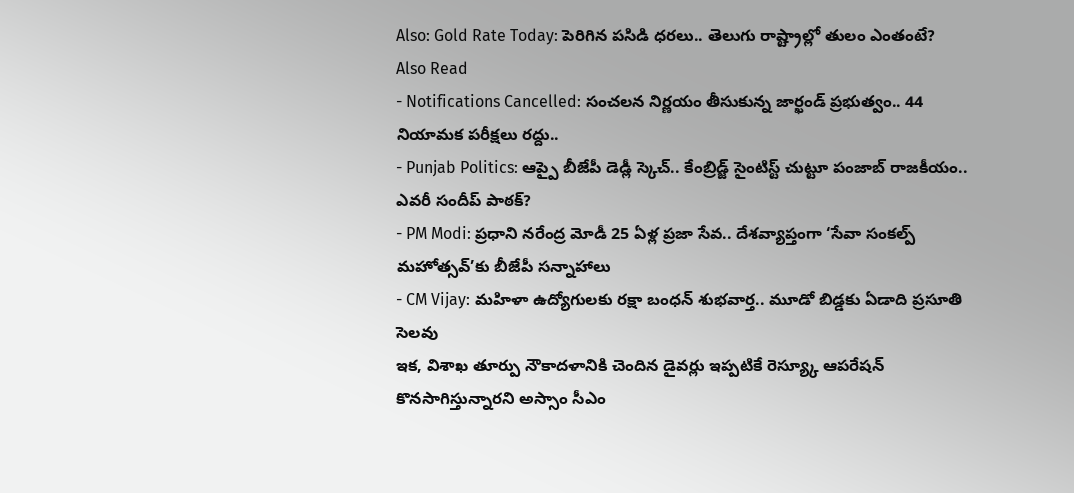Also: Gold Rate Today: పెరిగిన పసిడి ధరలు.. తెలుగు రాష్ట్రాల్లో తులం ఎంతంటే?
Also Read
- Notifications Cancelled: సంచలన నిర్ణయం తీసుకున్న జార్ఖండ్ ప్రభుత్వం.. 44 నియామక పరీక్షలు రద్దు..
- Punjab Politics: ఆప్పై బీజేపీ డెడ్లీ స్కెచ్.. కేంబ్రిడ్జ్ సైంటిస్ట్ చుట్టూ పంజాబ్ రాజకీయం.. ఎవరీ సందీప్ పాఠక్?
- PM Modi: ప్రధాని నరేంద్ర మోడీ 25 ఏళ్ల ప్రజా సేవ.. దేశవ్యాప్తంగా ‘సేవా సంకల్ప్ మహోత్సవ్’కు బీజేపీ సన్నాహాలు
- CM Vijay: మహిళా ఉద్యోగులకు రక్షా బంధన్ శుభవార్త.. మూడో బిడ్డకు ఏడాది ప్రసూతి సెలవు
ఇక, విశాఖ తూర్పు నౌకాదళానికి చెందిన డైవర్లు ఇప్పటికే రెస్య్కూ ఆపరేషన్ కొనసాగిస్తున్నారని అస్సాం సీఎం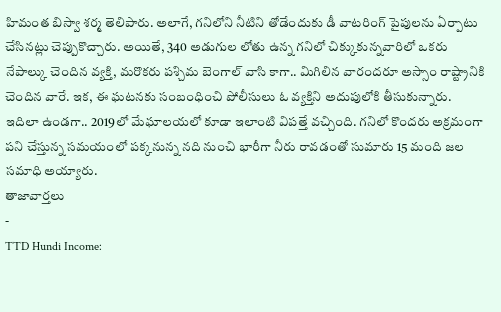హిమంత బిస్వా శర్మ తెలిపారు. అలాగే, గనిలోని నీటిని తోడేందుకు డీ వాటరింగ్ పైపులను ఏర్పాటు చేసినట్లు చెప్పుకొచ్చారు. అయితే, 340 అడుగుల లోతు ఉన్న గనిలో చిక్కుకున్నవారిలో ఒకరు నేపాల్కు చెందిన వ్యక్తి, మరొకరు పశ్చిమ బెంగాల్ వాసి కాగా.. మిగిలిన వారందరూ అస్సాం రాష్ట్రానికి చెందిన వారే. ఇక, ఈ ఘటనకు సంబంధించి పోలీసులు ఓ వ్యక్తిని అదుపులోకి తీసుకున్నారు. ఇదిలా ఉండగా.. 2019లో మేఘాలయలో కూడా ఇలాంటి విపత్తే వచ్చింది. గనిలో కొందరు అక్రమంగా పని చేస్తున్న సమయంలో పక్కనున్న నది నుంచి భారీగా నీరు రావడంతో సుమారు 15 మంది జల సమాధి అయ్యారు.
తాజావార్తలు
-
TTD Hundi Income: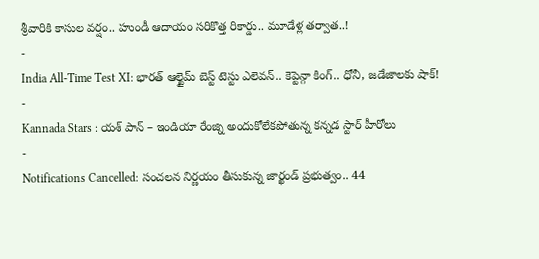శ్రీవారికి కాసుల వర్షం.. హుండీ ఆదాయం సరికొత్త రికార్డు.. మూడేళ్ల తర్వాత..!
-
India All-Time Test XI: భారత్ ఆల్టైమ్ బెస్ట్ టెస్టు ఎలెవన్.. కెప్టెన్గా కింగ్.. ధోనీ, జడేజాలకు షాక్!
-
Kannada Stars : యశ్ పాన్ – ఇండియా రేంజ్ని అందుకోలేకపోతున్న కన్నడ స్టార్ హీరోలు
-
Notifications Cancelled: సంచలన నిర్ణయం తీసుకున్న జార్ఖండ్ ప్రభుత్వం.. 44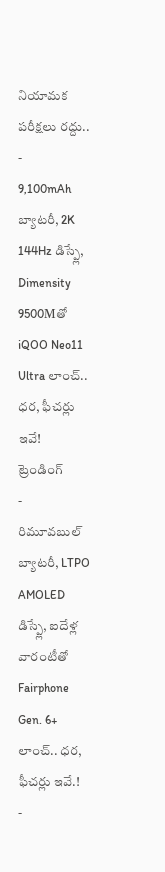నియామక పరీక్షలు రద్దు..
-
9,100mAh బ్యాటరీ, 2K 144Hz డిస్ప్లే, Dimensity 9500Mతో iQOO Neo11 Ultra లాంచ్.. ధర, ఫీచర్లు ఇవే!
ట్రెండింగ్
-
రిమూవబుల్ బ్యాటరీ, LTPO AMOLED డిస్ప్లే, ఐదేళ్ల వారంటీతో Fairphone Gen. 6+ లాంచ్.. ధర, ఫీచర్లు ఇవే.!
-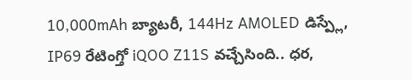10,000mAh బ్యాటరీ, 144Hz AMOLED డిస్ప్లే, IP69 రేటింగ్తో iQOO Z11S వచ్చేసింది.. ధర,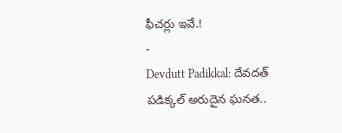ఫీచర్లు ఇవే.!
-
Devdutt Padikkal: దేవదత్ పడిక్కల్ అరుదైన ఘనత..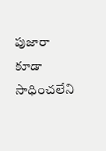పుజారా కూడా సాధించలేని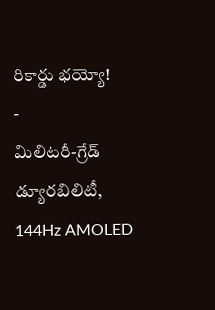రికార్డు భయ్యో!
-
మిలిటరీ-గ్రేడ్ డ్యూరబిలిటీ, 144Hz AMOLED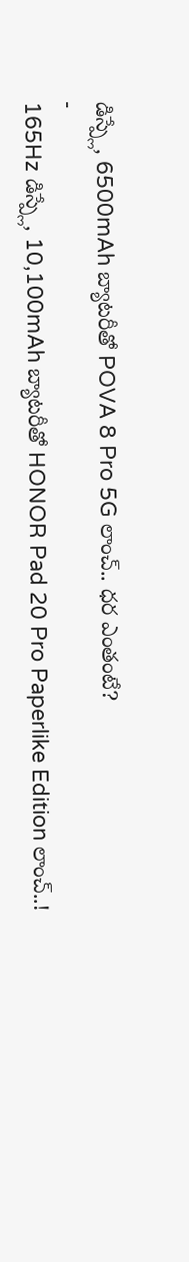డిస్ప్లే, 6500mAh బ్యాటరీతో POVA 8 Pro 5G లాంచ్.. ధర ఎంతంటే?
-
165Hz డిస్ప్లే, 10,100mAh బ్యాటరీతో HONOR Pad 20 Pro Paperlike Edition లాంచ్..!